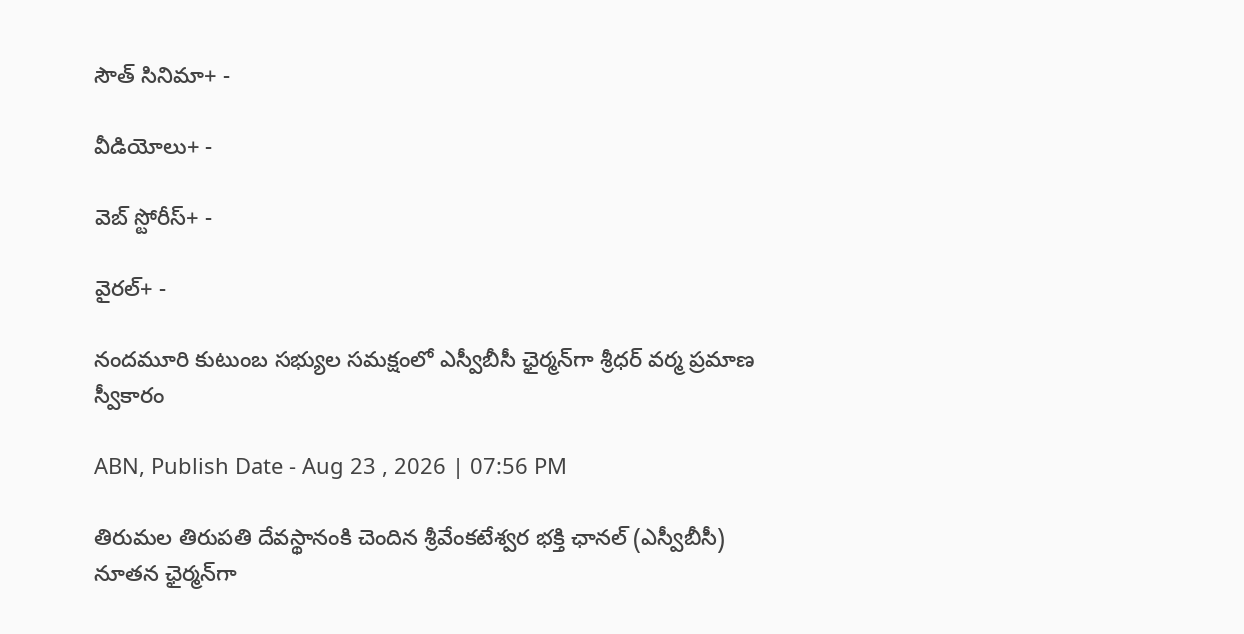సౌత్ సినిమా+ -

వీడియోలు+ -

వెబ్ స్టోరీస్+ -

వైరల్+ -

నందమూరి కుటుంబ సభ్యుల సమక్షంలో ఎస్వీబీసీ ఛైర్మన్‌గా శ్రీధర్ వర్మ ప్రమాణ స్వీకారం

ABN, Publish Date - Aug 23 , 2026 | 07:56 PM

తిరుమల తిరుపతి దేవస్థానంకి చెందిన శ్రీవేంకటేశ్వర భక్తి ఛానల్‌ (ఎస్వీబీసీ) నూతన ఛైర్మన్‌గా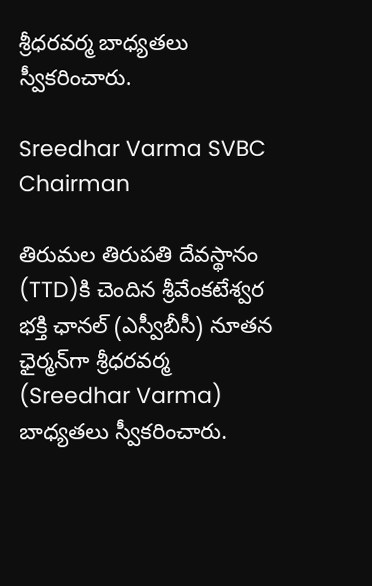శ్రీధరవర్మ బాధ్యతలు స్వీకరించారు.

Sreedhar Varma SVBC Chairman

తిరుమల తిరుపతి దేవస్థానం (TTD)కి చెందిన శ్రీవేంకటేశ్వర భక్తి ఛానల్‌ (ఎస్వీబీసీ) నూతన ఛైర్మన్‌గా శ్రీధరవర్మ (Sreedhar Varma) బాధ్యతలు స్వీకరించారు.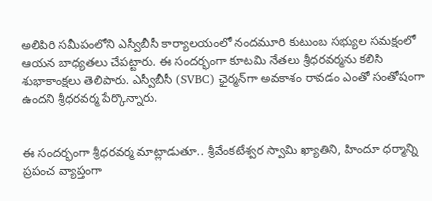అలిపిరి సమీపంలోని ఎస్వీబీసీ కార్యాలయంలో నందమూరి కుటుంబ సభ్యుల సమక్షంలో ఆయన బాధ్యతలు చేపట్టారు. ఈ సందర్భంగా కూటమి నేతలు శ్రీధరవర్మను కలిసి శుభాకాంక్షలు తెలిపారు. ఎస్వీబీసీ (SVBC) ఛైర్మన్‌గా అవకాశం రావడం ఎంతో సంతోషంగా ఉందని శ్రీధరవర్మ పేర్కొన్నారు.


ఈ సందర్భంగా శ్రీధరవర్మ మాట్లాడుతూ.. శ్రీవేంకటేశ్వర స్వామి ఖ్యాతిని, హిందూ ధర్మాన్ని ప్రపంచ వ్యాప్తంగా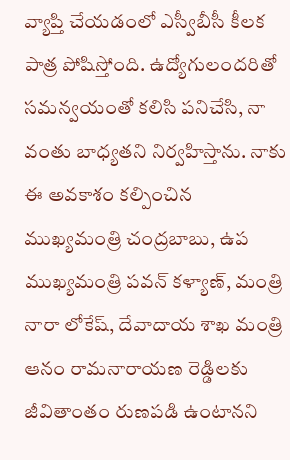వ్యాప్తి చేయడంలో ఎస్వీబీసీ కీలక పాత్ర పోషిస్తోంది. ఉద్యోగులందరితో సమన్వయంతో కలిసి పనిచేసి, నా వంతు బాధ్యతని నిర్వహిస్తాను. నాకు ఈ అవకాశం కల్పించిన ముఖ్యమంత్రి చంద్రబాబు, ఉప ముఖ్యమంత్రి పవన్‌ కళ్యాణ్, మంత్రి నారా లోకేష్, దేవాదాయ శాఖ మంత్రి ఆనం రామనారాయణ రెడ్డి‌లకు జీవితాంతం రుణపడి ఉంటానని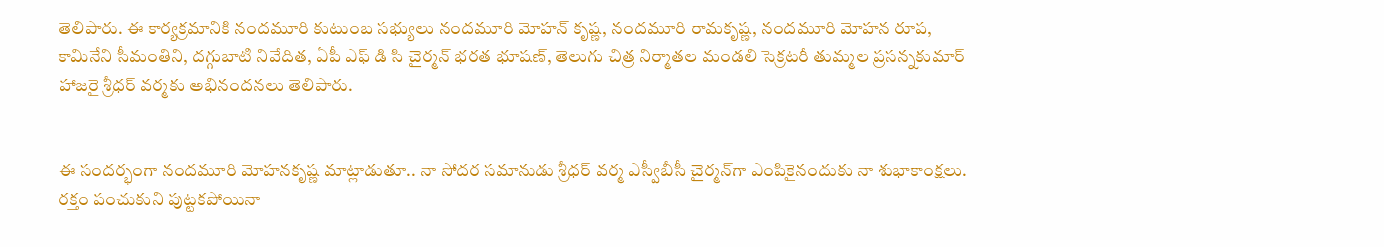తెలిపారు. ఈ కార్యక్రమానికి నందమూరి కుటుంబ సభ్యులు నందమూరి మోహన్ కృష్ణ, నందమూరి రామకృష్ణ, నందమూరి మోహన రూప, కామినేని సీమంతిని, దగ్గుబాటి నివేదిత, ఏపీ ఎఫ్ డి సి చైర్మన్ భరత భూషణ్, తెలుగు చిత్ర నిర్మాతల మండలి సెక్రటరీ తుమ్మల ప్రసన్నకుమార్ హాజరై శ్రీధర్ వర్మకు అభినందనలు తెలిపారు.


ఈ సందర్భంగా నందమూరి మోహనకృష్ణ మాట్లాడుతూ.. నా సోదర సమానుడు శ్రీధర్ వర్మ ఎస్వీబీసీ చైర్మన్‌గా ఎంపికైనందుకు నా శుభాకాంక్షలు. రక్తం పంచుకుని పుట్టకపోయినా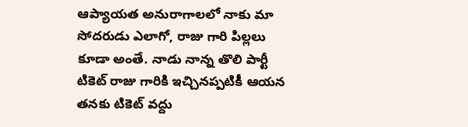ఆప్యాయత అనురాగాలలో నాకు మా సోదరుడు ఎలాగో, రాజు గారి పిల్లలు కూడా అంతే. నాడు నాన్న తొలి పార్టీ టికెట్ రాజు గారికి ఇచ్చినప్పటికీ ఆయన తనకు టికెట్ వద్దు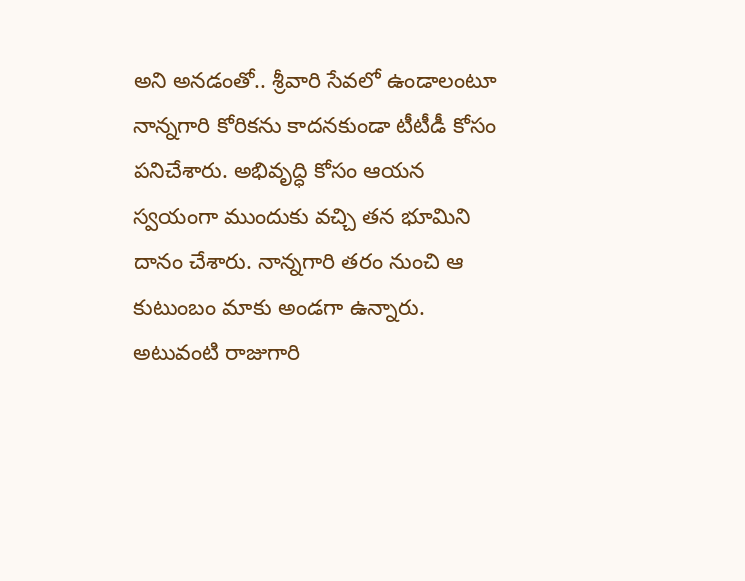అని అనడంతో.. శ్రీవారి సేవలో ఉండాలంటూ నాన్నగారి కోరికను కాదనకుండా టీటీడీ కోసం పనిచేశారు. అభివృద్ధి కోసం ఆయన స్వయంగా ముందుకు వచ్చి తన భూమిని దానం చేశారు. నాన్నగారి తరం నుంచి ఆ కుటుంబం మాకు అండగా ఉన్నారు. అటువంటి రాజుగారి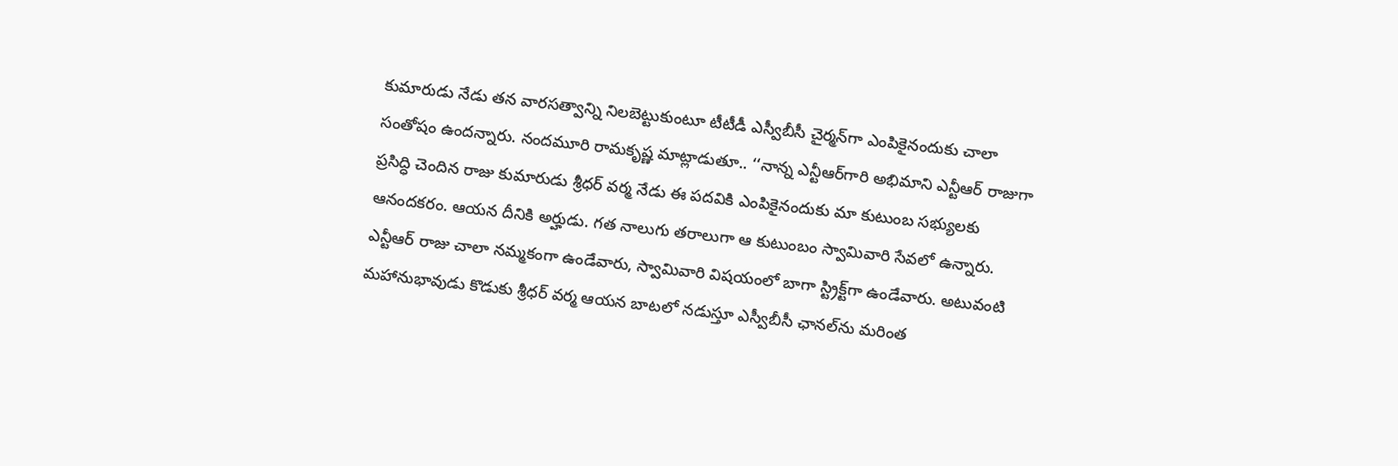కుమారుడు నేడు తన వారసత్వాన్ని నిలబెట్టుకుంటూ టీటీడీ ఎస్వీబీసీ చైర్మన్‌గా ఎంపికైనందుకు చాలా సంతోషం ఉందన్నారు. నందమూరి రామకృష్ణ మాట్లాడుతూ.. ‘‘నాన్న ఎన్టీఆర్‌గారి అభిమాని ఎన్టీఆర్ రాజుగా ప్రసిద్ధి చెందిన రాజు కుమారుడు శ్రీధర్ వర్మ నేడు ఈ పదవికి ఎంపికైనందుకు మా కుటుంబ సభ్యులకు ఆనందకరం. ఆయన దీనికి అర్హుడు. గత నాలుగు తరాలుగా ఆ కుటుంబం స్వామివారి సేవలో ఉన్నారు. ఎన్టీఆర్ రాజు చాలా నమ్మకంగా ఉండేవారు, స్వామివారి విషయంలో బాగా స్ట్రిక్ట్‌గా ఉండేవారు. అటువంటి మహానుభావుడు కొడుకు శ్రీధర్ వర్మ ఆయన బాటలో నడుస్తూ ఎస్వీబీసీ ఛానల్‌ను మరింత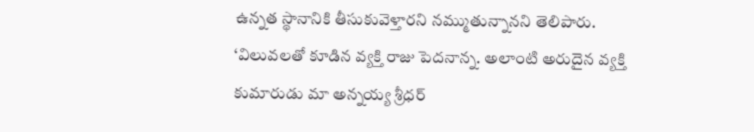ఉన్నత స్థానానికి తీసుకువెళ్తారని నమ్ముతున్నానని తెలిపారు. ‘విలువలతో కూడిన వ్యక్తి రాజు పెదనాన్న. అలాంటి అరుదైన వ్యక్తి కుమారుడు మా అన్నయ్య శ్రీధర్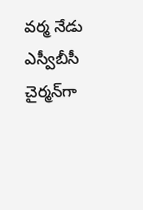వర్మ నేడు ఎస్వీబీసీ చైర్మన్‌గా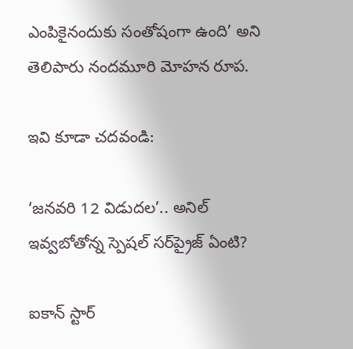ఎంపికైనందుకు సంతోషంగా ఉంది’ అని తెలిపారు నందమూరి మోహన రూప.

ఇవి కూడా చదవండి:

‘జనవరి 12 విడుదల’.. అనిల్ ఇవ్వబోతోన్న స్పెషల్ సర్‌ప్రైజ్ ఏంటి?

ఐకాన్ స్టార్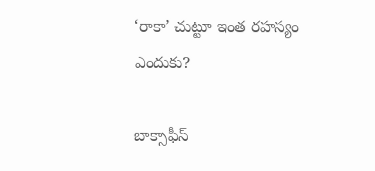‘రాకా’ చుట్టూ ఇంత రహస్యం ఎందుకు?

బాక్సాఫీస్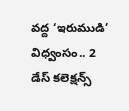వద్ద ‘ఇరుముడి’ విధ్వంసం.. 2 డేస్ కలెక్షన్స్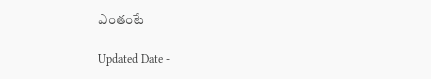ఎంతంటే

Updated Date -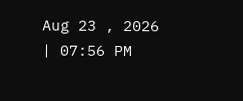Aug 23 , 2026 | 07:56 PM